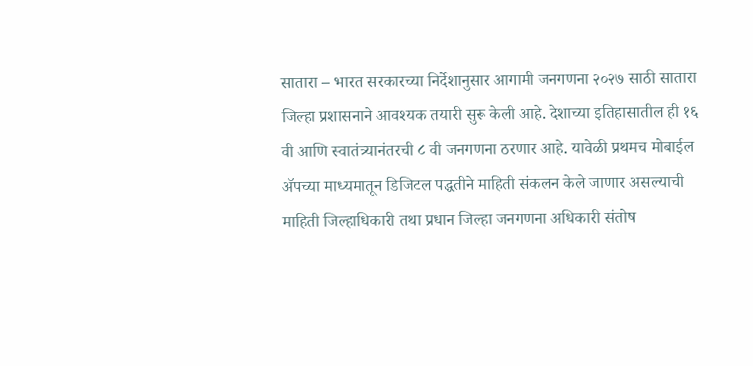सातारा – भारत सरकारच्या निर्देशानुसार आगामी जनगणना २०२७ साठी सातारा जिल्हा प्रशासनाने आवश्यक तयारी सुरू केली आहे. देशाच्या इतिहासातील ही १६ वी आणि स्वातंत्र्यानंतरची ८ वी जनगणना ठरणार आहे. यावेळी प्रथमच मोबाईल ॲपच्या माध्यमातून डिजिटल पद्धतीने माहिती संकलन केले जाणार असल्याची माहिती जिल्हाधिकारी तथा प्रधान जिल्हा जनगणना अधिकारी संतोष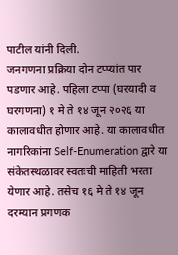पाटील यांनी दिली.
जनगणना प्रक्रिया दोन टप्प्यांत पार पडणार आहे. पहिला टप्पा (घरयादी व घरगणना) १ मे ते १४ जून २०२६ या कालावधीत होणार आहे. या कालावधीत नागरिकांना Self-Enumeration द्वारे या संकेतस्थळावर स्वतःची माहिती भरता येणार आहे. तसेच १६ मे ते १४ जून दरम्यान प्रगणक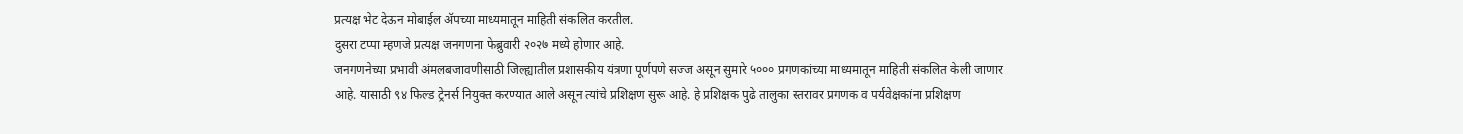प्रत्यक्ष भेट देऊन मोबाईल ॲपच्या माध्यमातून माहिती संकलित करतील.
दुसरा टप्पा म्हणजे प्रत्यक्ष जनगणना फेब्रुवारी २०२७ मध्ये होणार आहे.
जनगणनेच्या प्रभावी अंमलबजावणीसाठी जिल्ह्यातील प्रशासकीय यंत्रणा पूर्णपणे सज्ज असून सुमारे ५००० प्रगणकांच्या माध्यमातून माहिती संकलित केली जाणार आहे. यासाठी ९४ फिल्ड ट्रेनर्स नियुक्त करण्यात आले असून त्यांचे प्रशिक्षण सुरू आहे. हे प्रशिक्षक पुढे तालुका स्तरावर प्रगणक व पर्यवेक्षकांना प्रशिक्षण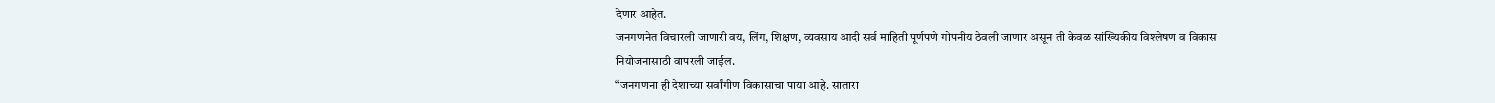देणार आहेत.
जनगणनेत विचारली जाणारी वय, लिंग, शिक्षण, व्यवसाय आदी सर्व माहिती पूर्णपणे गोपनीय ठेवली जाणार असून ती केवळ सांख्यिकीय विश्लेषण व विकास नियोजनासाठी वापरली जाईल.
“जनगणना ही देशाच्या सर्वांगीण विकासाचा पाया आहे. सातारा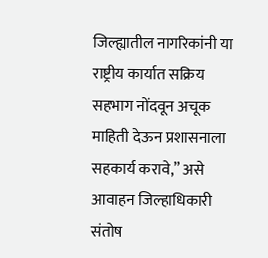जिल्ह्यातील नागरिकांनी या राष्ट्रीय कार्यात सक्रिय सहभाग नोंदवून अचूक माहिती देऊन प्रशासनाला सहकार्य करावे,” असे आवाहन जिल्हाधिकारी संतोष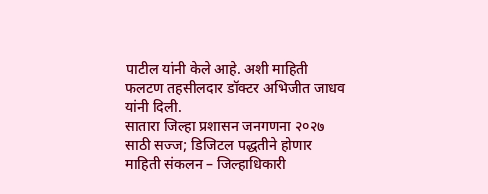पाटील यांनी केले आहे. अशी माहिती फलटण तहसीलदार डॉक्टर अभिजीत जाधव यांनी दिली.
सातारा जिल्हा प्रशासन जनगणना २०२७ साठी सज्ज; डिजिटल पद्धतीने होणार माहिती संकलन – जिल्हाधिकारी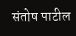संतोष पाटील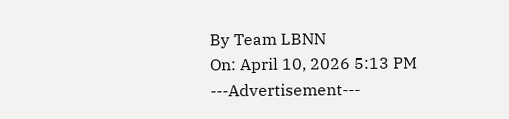By Team LBNN
On: April 10, 2026 5:13 PM
---Advertisement---